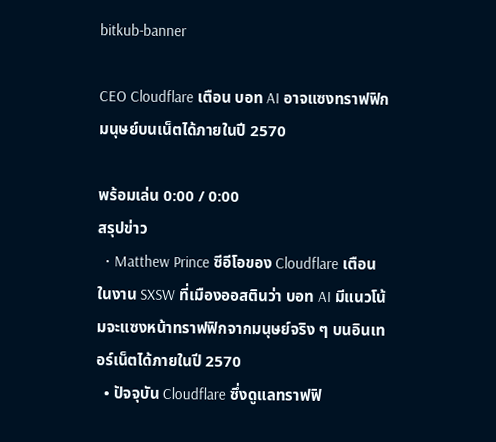bitkub-banner

CEO Cloudflare เตือน บอท AI อาจแซงทราฟฟิกมนุษย์บนเน็ตได้ภายในปี 2570

พร้อมเล่น 0:00 / 0:00
สรุปข่าว
  • Matthew Prince ซีอีโอของ Cloudflare เตือนในงาน SXSW ที่เมืองออสตินว่า บอท AI มีแนวโน้มจะแซงหน้าทราฟฟิกจากมนุษย์จริง ๆ บนอินเทอร์เน็ตได้ภายในปี 2570
  • ปัจจุบัน Cloudflare ซึ่งดูแลทราฟฟิ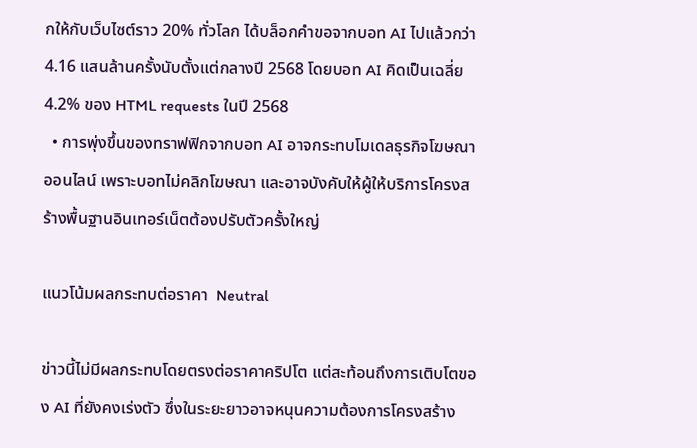กให้กับเว็บไซต์ราว 20% ทั่วโลก ได้บล็อกคำขอจากบอท AI ไปแล้วกว่า 4.16 แสนล้านครั้งนับตั้งแต่กลางปี 2568 โดยบอท AI คิดเป็นเฉลี่ย 4.2% ของ HTML requests ในปี 2568
  • การพุ่งขึ้นของทราฟฟิกจากบอท AI อาจกระทบโมเดลธุรกิจโฆษณาออนไลน์ เพราะบอทไม่คลิกโฆษณา และอาจบังคับให้ผู้ให้บริการโครงสร้างพื้นฐานอินเทอร์เน็ตต้องปรับตัวครั้งใหญ่

แนวโน้มผลกระทบต่อราคา  Neutral

ข่าวนี้ไม่มีผลกระทบโดยตรงต่อราคาคริปโต แต่สะท้อนถึงการเติบโตของ AI ที่ยังคงเร่งตัว ซึ่งในระยะยาวอาจหนุนความต้องการโครงสร้าง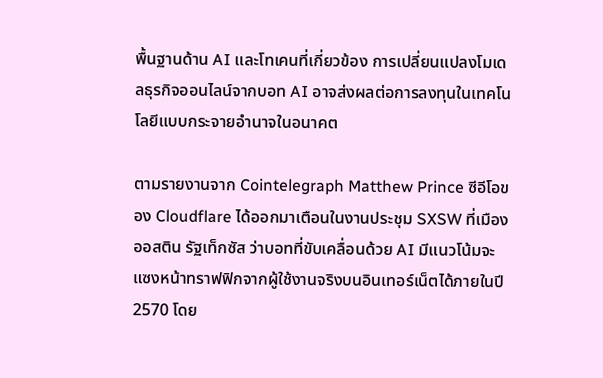พื้นฐานด้าน AI และโทเคนที่เกี่ยวข้อง การเปลี่ยนแปลงโมเดลธุรกิจออนไลน์จากบอท AI อาจส่งผลต่อการลงทุนในเทคโนโลยีแบบกระจายอำนาจในอนาคต

ตามรายงานจาก Cointelegraph Matthew Prince ซีอีโอของ Cloudflare ได้ออกมาเตือนในงานประชุม SXSW ที่เมืองออสติน รัฐเท็กซัส ว่าบอทที่ขับเคลื่อนด้วย AI มีแนวโน้มจะแซงหน้าทราฟฟิกจากผู้ใช้งานจริงบนอินเทอร์เน็ตได้ภายในปี 2570 โดย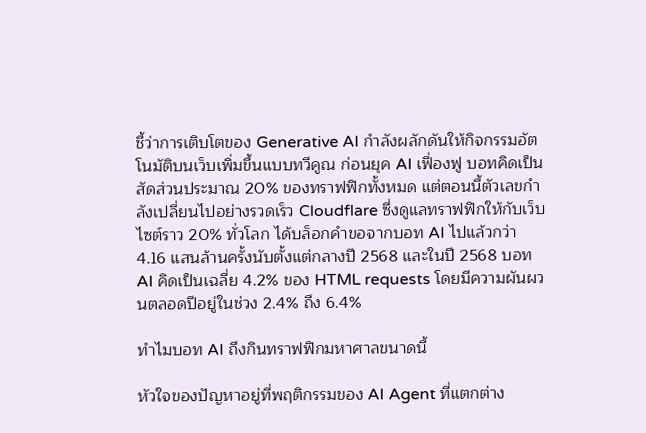ชี้ว่าการเติบโตของ Generative AI กำลังผลักดันให้กิจกรรมอัตโนมัติบนเว็บเพิ่มขึ้นแบบทวีคูณ ก่อนยุค AI เฟื่องฟู บอทคิดเป็นสัดส่วนประมาณ 20% ของทราฟฟิกทั้งหมด แต่ตอนนี้ตัวเลขกำลังเปลี่ยนไปอย่างรวดเร็ว Cloudflare ซึ่งดูแลทราฟฟิกให้กับเว็บไซต์ราว 20% ทั่วโลก ได้บล็อกคำขอจากบอท AI ไปแล้วกว่า 4.16 แสนล้านครั้งนับตั้งแต่กลางปี 2568 และในปี 2568 บอท AI คิดเป็นเฉลี่ย 4.2% ของ HTML requests โดยมีความผันผวนตลอดปีอยู่ในช่วง 2.4% ถึง 6.4%

ทำไมบอท AI ถึงกินทราฟฟิกมหาศาลขนาดนี้

หัวใจของปัญหาอยู่ที่พฤติกรรมของ AI Agent ที่แตกต่าง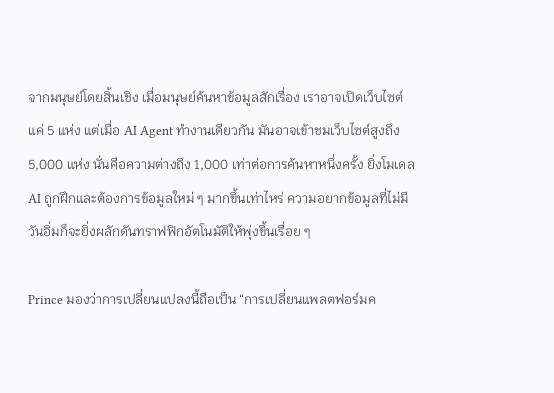จากมนุษย์โดยสิ้นเชิง เมื่อมนุษย์ค้นหาข้อมูลสักเรื่อง เราอาจเปิดเว็บไซต์แค่ 5 แห่ง แต่เมื่อ AI Agent ทำงานเดียวกัน มันอาจเข้าชมเว็บไซต์สูงถึง 5,000 แห่ง นั่นคือความต่างถึง 1,000 เท่าต่อการค้นหาหนึ่งครั้ง ยิ่งโมเดล AI ถูกฝึกและต้องการข้อมูลใหม่ ๆ มากขึ้นเท่าไหร่ ความอยากข้อมูลที่ไม่มีวันอิ่มก็จะยิ่งผลักดันทราฟฟิกอัตโนมัติให้พุ่งขึ้นเรื่อย ๆ

Prince มองว่าการเปลี่ยนแปลงนี้ถือเป็น “การเปลี่ยนแพลตฟอร์มค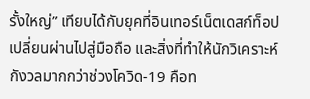รั้งใหญ่” เทียบได้กับยุคที่อินเทอร์เน็ตเดสก์ท็อปเปลี่ยนผ่านไปสู่มือถือ และสิ่งที่ทำให้นักวิเคราะห์กังวลมากกว่าช่วงโควิด-19 คือท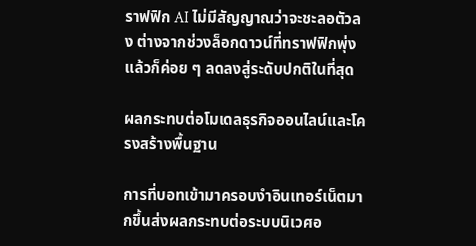ราฟฟิก AI ไม่มีสัญญาณว่าจะชะลอตัวลง ต่างจากช่วงล็อกดาวน์ที่ทราฟฟิกพุ่งแล้วก็ค่อย ๆ ลดลงสู่ระดับปกติในที่สุด

ผลกระทบต่อโมเดลธุรกิจออนไลน์และโครงสร้างพื้นฐาน

การที่บอทเข้ามาครอบงำอินเทอร์เน็ตมากขึ้นส่งผลกระทบต่อระบบนิเวศอ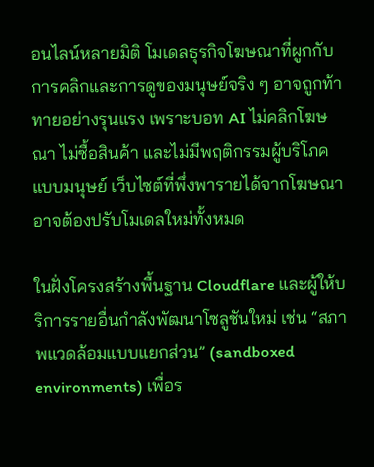อนไลน์หลายมิติ โมเดลธุรกิจโฆษณาที่ผูกกับการคลิกและการดูของมนุษย์จริง ๆ อาจถูกท้าทายอย่างรุนแรง เพราะบอท AI ไม่คลิกโฆษณา ไม่ซื้อสินค้า และไม่มีพฤติกรรมผู้บริโภคแบบมนุษย์ เว็บไซต์ที่พึ่งพารายได้จากโฆษณาอาจต้องปรับโมเดลใหม่ทั้งหมด

ในฝั่งโครงสร้างพื้นฐาน Cloudflare และผู้ให้บริการรายอื่นกำลังพัฒนาโซลูชันใหม่ เช่น “สภาพแวดล้อมแบบแยกส่วน” (sandboxed environments) เพื่อร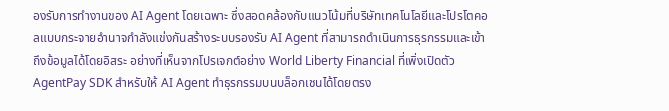องรับการทำงานของ AI Agent โดยเฉพาะ ซึ่งสอดคล้องกับแนวโน้มที่บริษัทเทคโนโลยีและโปรโตคอลแบบกระจายอำนาจกำลังแข่งกันสร้างระบบรองรับ AI Agent ที่สามารถดำเนินการธุรกรรมและเข้าถึงข้อมูลได้โดยอิสระ อย่างที่เห็นจากโปรเจกต์อย่าง World Liberty Financial ที่เพิ่งเปิดตัว AgentPay SDK สำหรับให้ AI Agent ทำธุรกรรมบนบล็อกเชนได้โดยตรง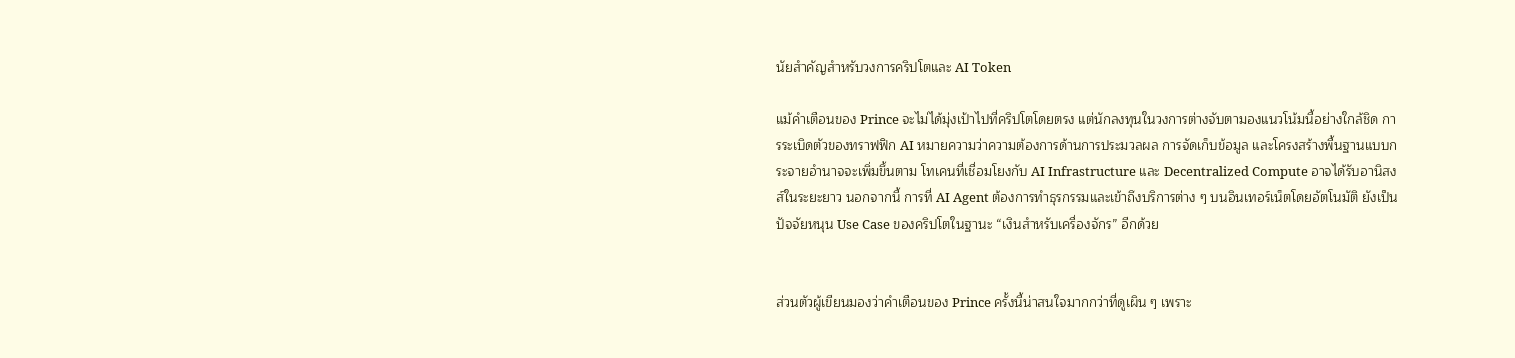นัยสำคัญสำหรับวงการคริปโตและ AI Token

แม้คำเตือนของ Prince จะไม่ได้มุ่งเป้าไปที่คริปโตโดยตรง แต่นักลงทุนในวงการต่างจับตามองแนวโน้มนี้อย่างใกล้ชิด การระเบิดตัวของทราฟฟิก AI หมายความว่าความต้องการด้านการประมวลผล การจัดเก็บข้อมูล และโครงสร้างพื้นฐานแบบกระจายอำนาจจะเพิ่มขึ้นตาม โทเคนที่เชื่อมโยงกับ AI Infrastructure และ Decentralized Compute อาจได้รับอานิสงส์ในระยะยาว นอกจากนี้ การที่ AI Agent ต้องการทำธุรกรรมและเข้าถึงบริการต่าง ๆ บนอินเทอร์เน็ตโดยอัตโนมัติ ยังเป็นปัจจัยหนุน Use Case ของคริปโตในฐานะ “เงินสำหรับเครื่องจักร” อีกด้วย


ส่วนตัวผู้เขียนมองว่าคำเตือนของ Prince ครั้งนี้น่าสนใจมากกว่าที่ดูเผิน ๆ เพราะ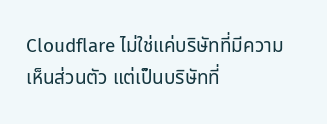Cloudflare ไม่ใช่แค่บริษัทที่มีความเห็นส่วนตัว แต่เป็นบริษัทที่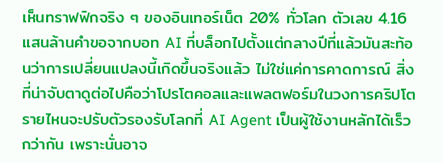เห็นทราฟฟิกจริง ๆ ของอินเทอร์เน็ต 20% ทั่วโลก ตัวเลข 4.16 แสนล้านคำขอจากบอท AI ที่บล็อกไปตั้งแต่กลางปีที่แล้วมันสะท้อนว่าการเปลี่ยนแปลงนี้เกิดขึ้นจริงแล้ว ไม่ใช่แค่การคาดการณ์ สิ่งที่น่าจับตาดูต่อไปคือว่าโปรโตคอลและแพลตฟอร์มในวงการคริปโตรายไหนจะปรับตัวรองรับโลกที่ AI Agent เป็นผู้ใช้งานหลักได้เร็วกว่ากัน เพราะนั่นอาจ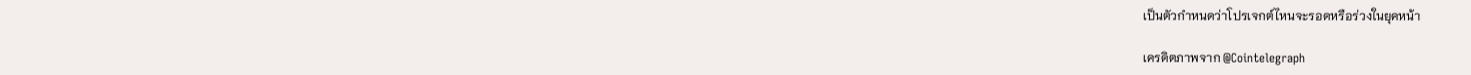เป็นตัวกำหนดว่าโปรเจกต์ไหนจะรอดหรือร่วงในยุคหน้า

เครดิตภาพจาก @Cointelegraph